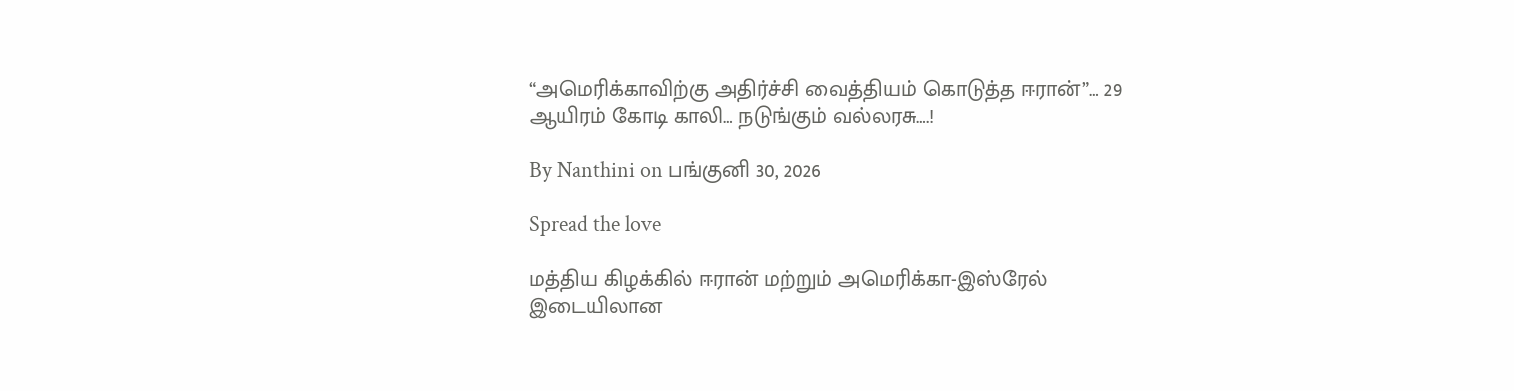“அமெரிக்காவிற்கு அதிர்ச்சி வைத்தியம் கொடுத்த ஈரான்”… 29 ஆயிரம் கோடி காலி… நடுங்கும் வல்லரசு….!

By Nanthini on பங்குனி 30, 2026

Spread the love

மத்திய கிழக்கில் ஈரான் மற்றும் அமெரிக்கா-இஸ்ரேல் இடையிலான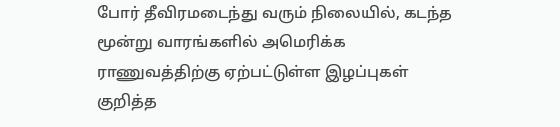போர் தீவிரமடைந்து வரும் நிலையில், கடந்த மூன்று வாரங்களில் அமெரிக்க ராணுவத்திற்கு ஏற்பட்டுள்ள இழப்புகள் குறித்த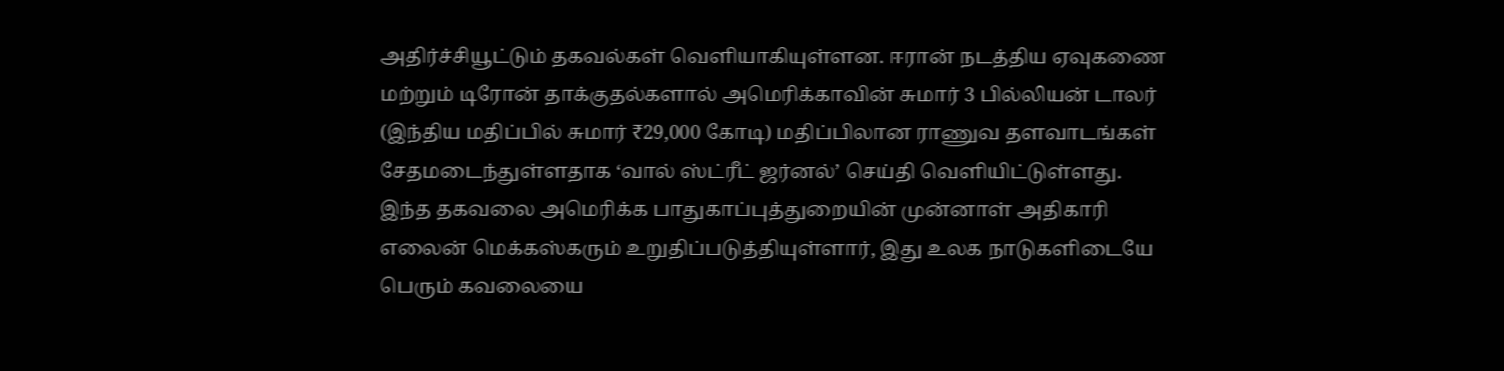அதிர்ச்சியூட்டும் தகவல்கள் வெளியாகியுள்ளன. ஈரான் நடத்திய ஏவுகணை மற்றும் டிரோன் தாக்குதல்களால் அமெரிக்காவின் சுமார் 3 பில்லியன் டாலர் (இந்திய மதிப்பில் சுமார் ₹29,000 கோடி) மதிப்பிலான ராணுவ தளவாடங்கள் சேதமடைந்துள்ளதாக ‘வால் ஸ்ட்ரீட் ஜர்னல்’ செய்தி வெளியிட்டுள்ளது. இந்த தகவலை அமெரிக்க பாதுகாப்புத்துறையின் முன்னாள் அதிகாரி எலைன் மெக்கஸ்கரும் உறுதிப்படுத்தியுள்ளார், இது உலக நாடுகளிடையே பெரும் கவலையை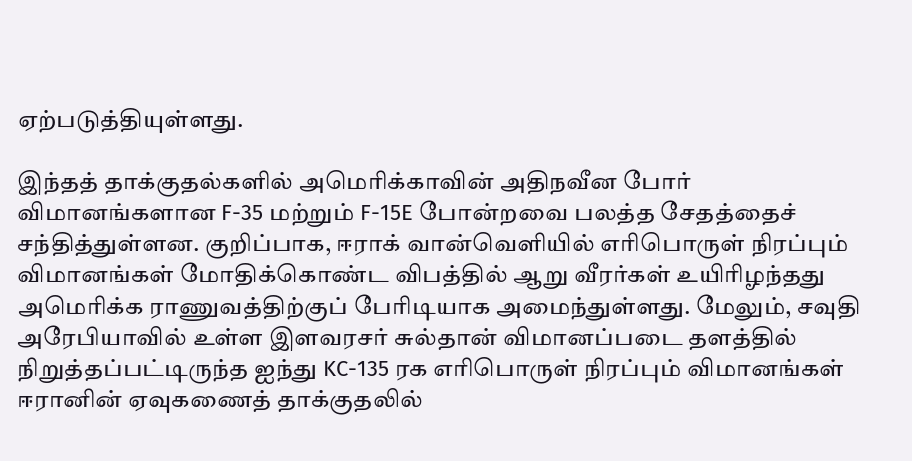ஏற்படுத்தியுள்ளது.

இந்தத் தாக்குதல்களில் அமெரிக்காவின் அதிநவீன போர் விமானங்களான F-35 மற்றும் F-15E போன்றவை பலத்த சேதத்தைச் சந்தித்துள்ளன. குறிப்பாக, ஈராக் வான்வெளியில் எரிபொருள் நிரப்பும் விமானங்கள் மோதிக்கொண்ட விபத்தில் ஆறு வீரர்கள் உயிரிழந்தது அமெரிக்க ராணுவத்திற்குப் பேரிடியாக அமைந்துள்ளது. மேலும், சவுதி அரேபியாவில் உள்ள இளவரசர் சுல்தான் விமானப்படை தளத்தில் நிறுத்தப்பட்டிருந்த ஐந்து KC-135 ரக எரிபொருள் நிரப்பும் விமானங்கள் ஈரானின் ஏவுகணைத் தாக்குதலில்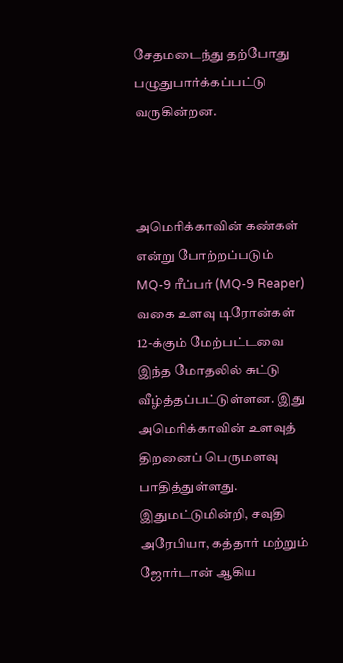சேதமடைந்து தற்போது பழுதுபார்க்கப்பட்டு வருகின்றன.



அமெரிக்காவின் கண்கள் என்று போற்றப்படும் MQ-9 ரீப்பர் (MQ-9 Reaper) வகை உளவு டிரோன்கள் 12-க்கும் மேற்பட்டவை இந்த மோதலில் சுட்டு வீழ்த்தப்பட்டுள்ளன. இது அமெரிக்காவின் உளவுத் திறனைப் பெருமளவு பாதித்துள்ளது. இதுமட்டுமின்றி, சவுதி அரேபியா, கத்தார் மற்றும் ஜோர்டான் ஆகிய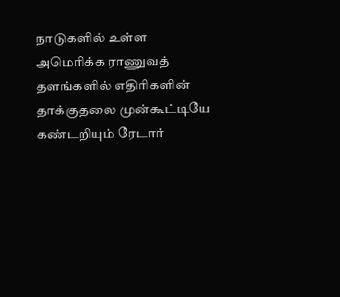நாடுகளில் உள்ள அமெரிக்க ராணுவத் தளங்களில் எதிரிகளின் தாக்குதலை முன்கூட்டியே கண்டறியும் ரேடார்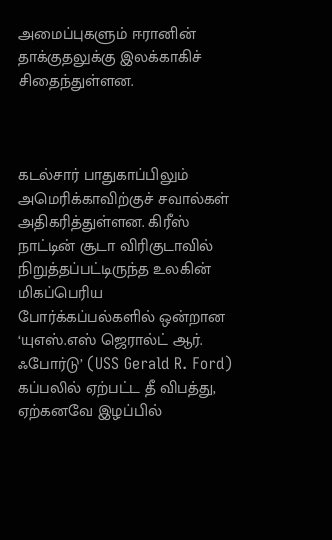அமைப்புகளும் ஈரானின் தாக்குதலுக்கு இலக்காகிச் சிதைந்துள்ளன.



கடல்சார் பாதுகாப்பிலும் அமெரிக்காவிற்குச் சவால்கள் அதிகரித்துள்ளன. கிரீஸ் நாட்டின் சூடா விரிகுடாவில் நிறுத்தப்பட்டிருந்த உலகின் மிகப்பெரிய போர்க்கப்பல்களில் ஒன்றான ‘யுஎஸ்.எஸ் ஜெரால்ட் ஆர். ஃபோர்டு’ (USS Gerald R. Ford) கப்பலில் ஏற்பட்ட தீ விபத்து, ஏற்கனவே இழப்பில்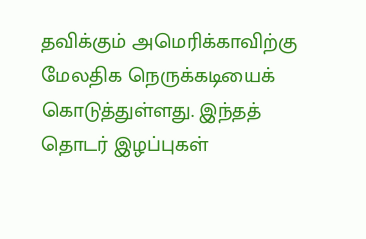தவிக்கும் அமெரிக்காவிற்கு மேலதிக நெருக்கடியைக் கொடுத்துள்ளது. இந்தத் தொடர் இழப்புகள்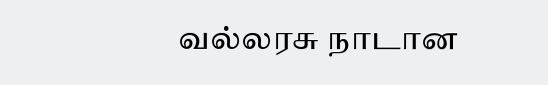வல்லரசு நாடான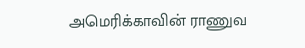அமெரிக்காவின் ராணுவ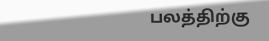பலத்திற்கு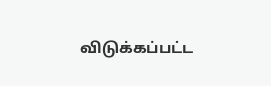விடுக்கப்பட்ட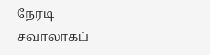நேரடி சவாலாகப்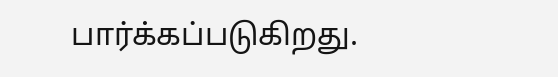பார்க்கப்படுகிறது.